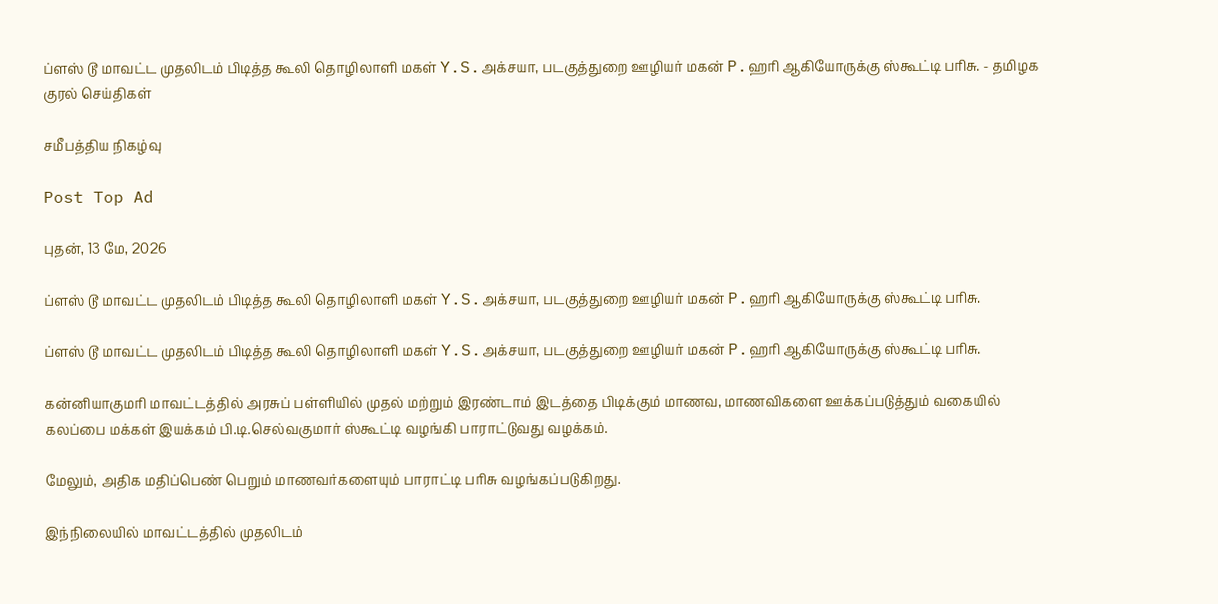ப்ளஸ் டூ மாவட்ட முதலிடம் பிடித்த கூலி தொழிலாளி மகள் Y.S.அக்சயா, படகுத்துறை ஊழியர் மகன் P.ஹரி ஆகியோருக்கு ஸ்கூட்டி பரிசு. - தமிழக குரல் செய்திகள்

சமீபத்திய நிகழ்வு

Post Top Ad

புதன், 13 மே, 2026

ப்ளஸ் டூ மாவட்ட முதலிடம் பிடித்த கூலி தொழிலாளி மகள் Y.S.அக்சயா, படகுத்துறை ஊழியர் மகன் P.ஹரி ஆகியோருக்கு ஸ்கூட்டி பரிசு.

ப்ளஸ் டூ மாவட்ட முதலிடம் பிடித்த கூலி தொழிலாளி மகள் Y.S.அக்சயா, படகுத்துறை ஊழியர் மகன் P.ஹரி ஆகியோருக்கு ஸ்கூட்டி பரிசு.

கன்னியாகுமரி மாவட்டத்தில் அரசுப் பள்ளியில் முதல் மற்றும் இரண்டாம் இடத்தை பிடிக்கும் மாணவ, மாணவிகளை ஊக்கப்படுத்தும் வகையில் கலப்பை மக்கள் இயக்கம் பி.டி.செல்வகுமார் ஸ்கூட்டி வழங்கி பாராட்டுவது வழக்கம்.

மேலும், அதிக மதிப்பெண் பெறும் மாணவர்களையும் பாராட்டி பரிசு வழங்கப்படுகிறது.

இந்நிலையில் மாவட்டத்தில் முதலிடம்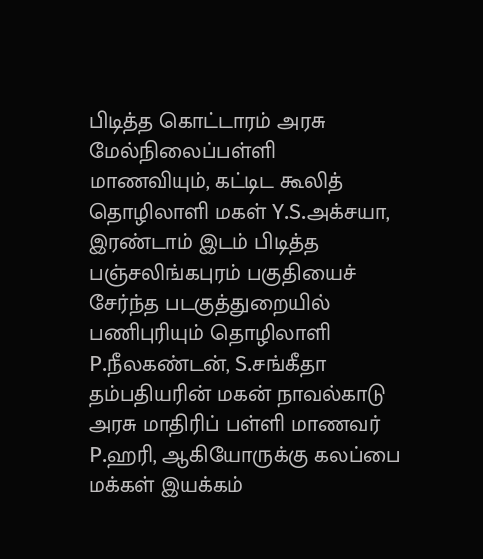பிடித்த கொட்டாரம் அரசு மேல்நிலைப்பள்ளி மாணவியும், கட்டிட கூலித் தொழிலாளி மகள் Y.S.அக்சயா, இரண்டாம் இடம் பிடித்த பஞ்சலிங்கபுரம் பகுதியைச் சேர்ந்த படகுத்துறையில் பணிபுரியும் தொழிலாளி P.நீலகண்டன், S.சங்கீதா தம்பதியரின் மகன் நாவல்காடு அரசு மாதிரிப் பள்ளி மாணவர் P.ஹரி, ஆகியோருக்கு கலப்பை மக்கள் இயக்கம்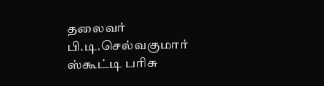தலைவர் பி.டி.செல்வகுமார் ஸ்கூட்டி பரிசு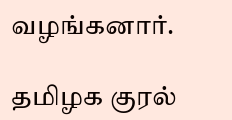வழங்கனார்.

தமிழக குரல்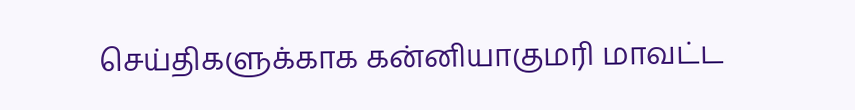செய்திகளுக்காக கன்னியாகுமரி மாவட்ட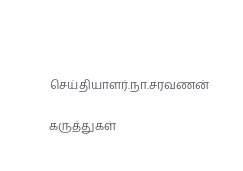செய்தியாளர்.நா.சரவணன்

கருத்துகள்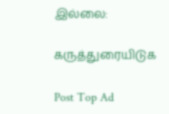இல்லை:

கருத்துரையிடுக

Post Top Ad